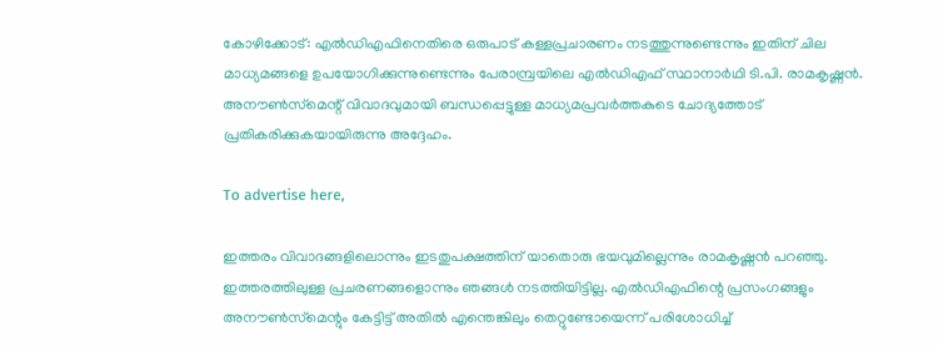കോഴിക്കോട്: എൽഡിഎഫിനെതിരെ ഒരുപാട് കള്ളപ്രചാരണം നടത്തുന്നുണ്ടെന്നും ഇതിന് ചില മാധ്യമങ്ങളെ ഉപയോഗിക്കുന്നുണ്ടെന്നും പേരാമ്പ്രയിലെ എൽഡിഎഫ് സ്ഥാനാർഥി ടി.പി. രാമകൃഷ്ണൻ. അനൗൺസ്‌മെന്റ് വിവാദവുമായി ബന്ധപ്പെട്ടുള്ള മാധ്യമപ്രവർത്തകുടെ ചോദ്യത്തോട് പ്രതികരിക്കുകയായിരുന്നു അദ്ദേഹം.

To advertise here,

ഇത്തരം വിവാദങ്ങളിലൊന്നും ഇടതുപക്ഷത്തിന് യാതൊരു ഭയവുമില്ലെന്നും രാമകൃഷ്ണൻ പറഞ്ഞു. ഇത്തരത്തിലുള്ള പ്രചരണങ്ങളൊന്നും ഞങ്ങൾ നടത്തിയിട്ടില്ല. എൽഡിഎഫിന്റെ പ്രസംഗങ്ങളും അനൗൺസ്‌മെന്റും കേട്ടിട്ട് അതിൽ എന്തെങ്കിലും തെറ്റുണ്ടോയെന്ന് പരിശോധിച്ച്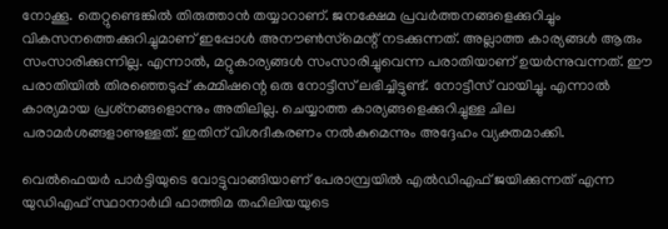നോക്കൂ. തെറ്റുണ്ടെങ്കിൽ തിരുത്താൻ തയ്യാറാണ്. ജനക്ഷേമ പ്രവർത്തനങ്ങളെക്കുറിച്ചും വികസനത്തെക്കുറിച്ചുമാണ് ഇപ്പോൾ അനൗൺസ്‌മെന്റ് നടക്കുന്നത്. അല്ലാത്ത കാര്യങ്ങൾ ആരും സംസാരിക്കുന്നില്ല. എന്നാൽ, മറ്റുകാര്യങ്ങൾ സംസാരിച്ചുവെന്ന പരാതിയാണ് ഉയർന്നുവന്നത്. ഈ പരാതിയിൽ തിരഞ്ഞെടുപ്പ് കമ്മിഷന്റെ ഒരു നോട്ടീസ് ലഭിച്ചിട്ടുണ്ട്. നോട്ടീസ് വായിച്ചു. എന്നാൽ കാര്യമായ പ്രശ്‌നങ്ങളൊന്നും അതിലില്ല. ചെയ്യാത്ത കാര്യങ്ങളെക്കുറിച്ചുള്ള ചില പരാമർശങ്ങളാണുള്ളത്. ഇതിന് വിശദീകരണം നൽകുമെന്നും അദ്ദേഹം വ്യക്തമാക്കി.

വെൽഫെയർ പാർട്ടിയുടെ വോട്ടുവാങ്ങിയാണ് പേരാമ്പ്രയിൽ എൽഡിഎഫ് ജയിക്കുന്നത് എന്ന യുഡിഎഫ് സ്ഥാനാർഥി ഫാത്തിമ തഹിലിയയുടെ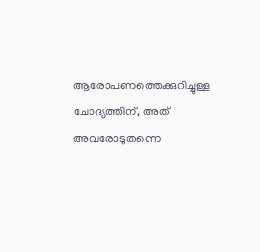ആരോപണത്തെക്കുറിച്ചുള്ള ചോദ്യത്തിന്, അത് അവരോടുതന്നെ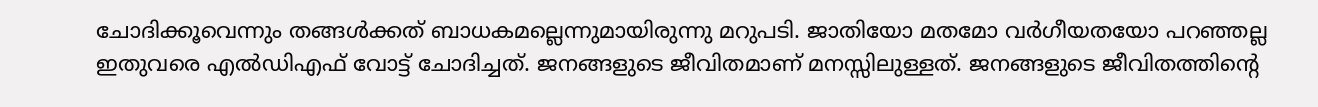ചോദിക്കൂവെന്നും തങ്ങൾക്കത് ബാധകമല്ലെന്നുമായിരുന്നു മറുപടി. ജാതിയോ മതമോ വർഗീയതയോ പറഞ്ഞല്ല ഇതുവരെ എൽഡിഎഫ് വോട്ട് ചോദിച്ചത്. ജനങ്ങളുടെ ജീവിതമാണ് മനസ്സിലുള്ളത്. ജനങ്ങളുടെ ജീവിതത്തിന്റെ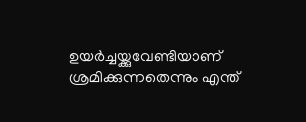ഉയർച്ചയ്ക്കുവേണ്ടിയാണ് ശ്രമിക്കുന്നതെന്നും എന്ത്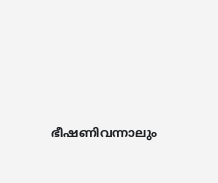ഭീഷണിവന്നാലും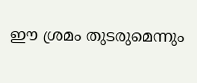ഈ ശ്രമം തുടരുമെന്നും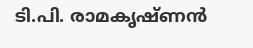ടി.പി. രാമകൃഷ്ണൻ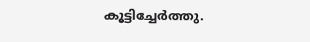കൂട്ടിച്ചേർത്തു.